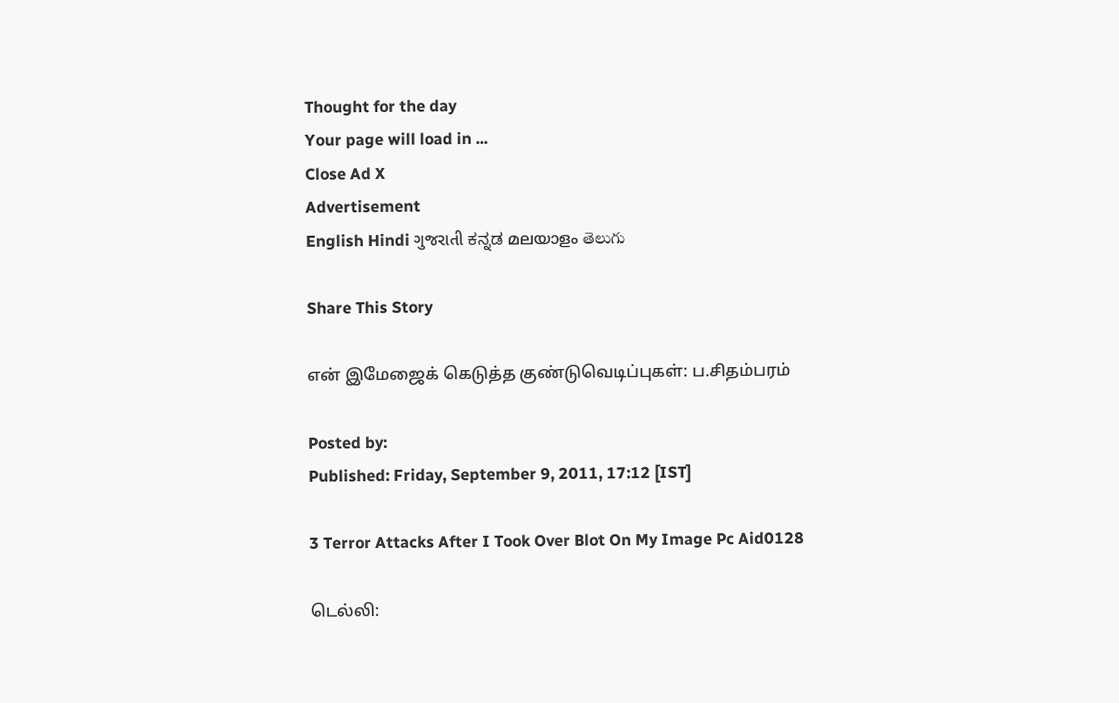Thought for the day
Your page will load in ...
Close Ad X
Advertisement
English Hindi ગુજરાતી ಕನ್ನಡ മലയാളം తెలుగు

Share This Story

என் இமேஜைக் கெடுத்த குண்டுவெடிப்புகள்: ப.சிதம்பரம்

Posted by:
Published: Friday, September 9, 2011, 17:12 [IST]

3 Terror Attacks After I Took Over Blot On My Image Pc Aid0128

டெல்லி: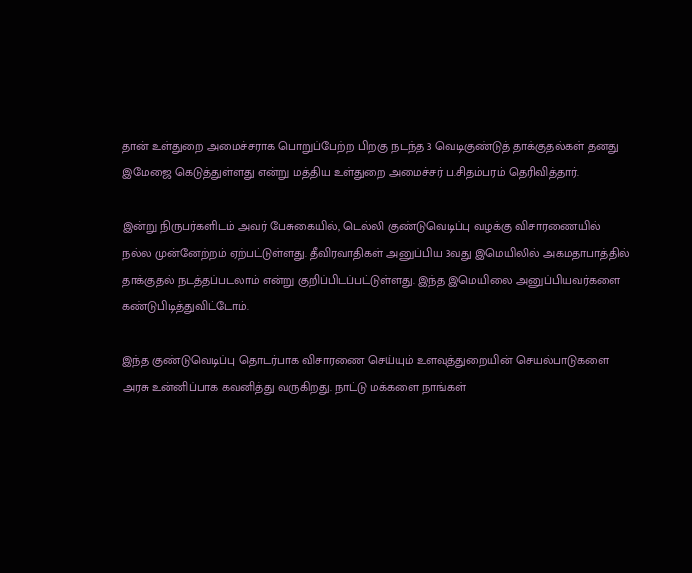தான் உள்துறை அமைச்சராக பொறுப்பேற்ற பிறகு நடந்த 3 வெடிகுண்டுத் தாக்குதல்கள் தனது இமேஜை கெடுத்துள்ளது என்று மத்திய உள்துறை அமைச்சர் ப.சிதம்பரம் தெரிவித்தார்.

இன்று நிருபர்களிடம் அவர் பேசுகையில், டெல்லி குண்டுவெடிப்பு வழக்கு விசாரணையில் நல்ல முன்னேற்றம் ஏற்பட்டுள்ளது. தீவிரவாதிகள் அனுப்பிய 3வது இமெயிலில் அகமதாபாத்தில் தாக்குதல் நடத்தப்படலாம் என்று குறிப்பிடப்பட்டுள்ளது. இந்த இமெயிலை அனுப்பியவர்களை கண்டுபிடித்துவிட்டோம்.

இந்த குண்டுவெடிப்பு தொடர்பாக விசாரணை செய்யும் உளவுத்துறையின் செயல்பாடுகளை அரசு உன்னிப்பாக கவனித்து வருகிறது. நாட்டு மக்களை நாங்கள்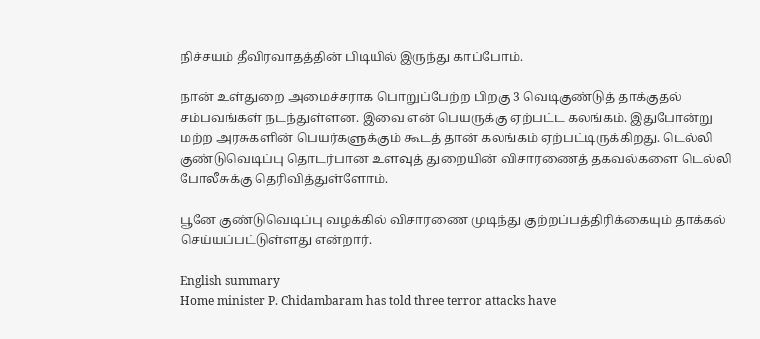நிச்சயம் தீவிரவாதத்தின் பிடியில் இருந்து காப்போம்.

நான் உள்துறை அமைச்சராக பொறுப்பேற்ற பிறகு 3 வெடிகுண்டுத் தாக்குதல் சம்பவங்கள் நடந்துள்ளன. இவை என் பெயருக்கு ஏற்பட்ட கலங்கம். இதுபோன்று மற்ற அரசுகளின் பெயர்களுக்கும் கூடத் தான் கலங்கம் ஏற்பட்டிருக்கிறது. டெல்லி குண்டுவெடிப்பு தொடர்பான உளவுத் துறையின் விசாரணைத் தகவல்களை டெல்லி போலீசுக்கு தெரிவித்துள்ளோம்.

பூனே குண்டுவெடிப்பு வழக்கில் விசாரணை முடிந்து குற்றப்பத்திரிக்கையும் தாக்கல் செய்யப்பட்டுள்ளது என்றார்.

English summary
Home minister P. Chidambaram has told three terror attacks have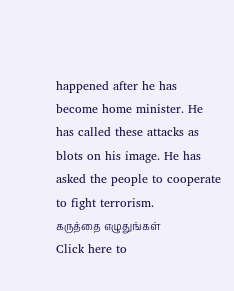happened after he has become home minister. He has called these attacks as blots on his image. He has asked the people to cooperate to fight terrorism.
கருத்தை எழுதுங்கள்
Click here to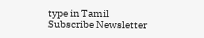type in Tamil
Subscribe Newsletter